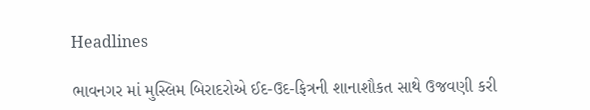Headlines

ભાવનગર માં મુસ્લિમ બિરાદરોએ ઈદ-ઉદ-ફિત્રની શાનાશૌકત સાથે ઉજવણી કરી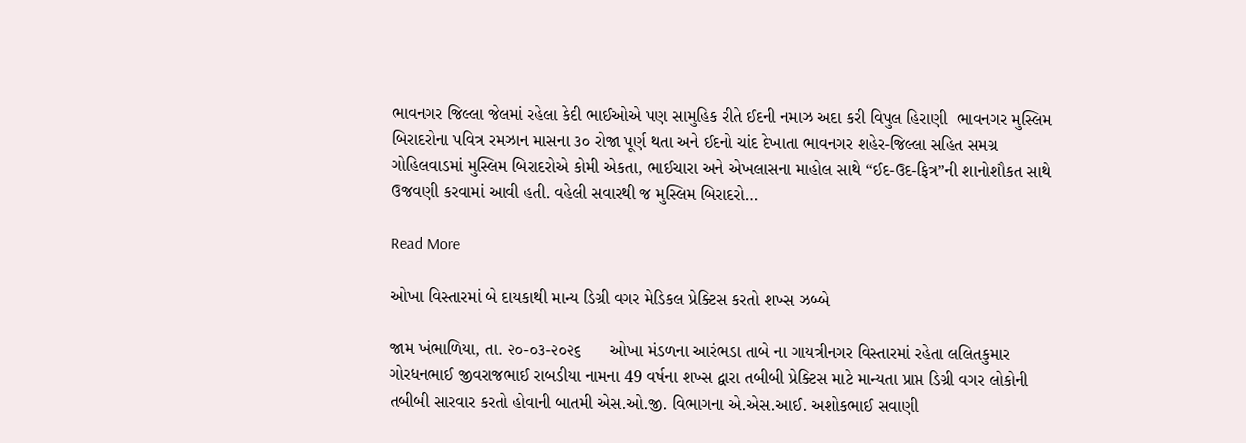ભાવનગર જિલ્લા જેલમાં રહેલા કેદી ભાઈઓએ પણ સામુહિક રીતે ઈદની નમાઝ અદા કરી વિપુલ હિરાણી  ભાવનગર મુસ્લિમ બિરાદરોના પવિત્ર રમઝાન માસના ૩૦ રોજા પૂર્ણ થતા અને ઈદનો ચાંદ દેખાતા ભાવનગર શહેર-જિલ્લા સહિત સમગ્ર ગોહિલવાડમાં મુસ્લિમ બિરાદરોએ કોમી એકતા, ભાઈચારા અને એખલાસના માહોલ સાથે “ઈદ-ઉદ-ફિત્ર”ની શાનોશૌકત સાથે ઉજવણી કરવામાં આવી હતી. વહેલી સવારથી જ મુસ્લિમ બિરાદરો…

Read More

ઓખા વિસ્તારમાં બે દાયકાથી માન્ય ડિગ્રી વગર મેડિકલ પ્રેક્ટિસ કરતો શખ્સ ઝબ્બે

જામ ખંભાળિયા, તા. ૨૦-૦૩-૨૦૨૬      ઓખા મંડળના આરંભડા તાબે ના ગાયત્રીનગર વિસ્તારમાં રહેતા લલિતકુમાર ગોરધનભાઈ જીવરાજભાઈ રાબડીયા નામના 49 વર્ષના શખ્સ દ્વારા તબીબી પ્રેક્ટિસ માટે માન્યતા પ્રાપ્ત ડિગ્રી વગર લોકોની તબીબી સારવાર કરતો હોવાની બાતમી એસ.ઓ.જી. વિભાગના એ.એસ.આઈ. અશોકભાઈ સવાણી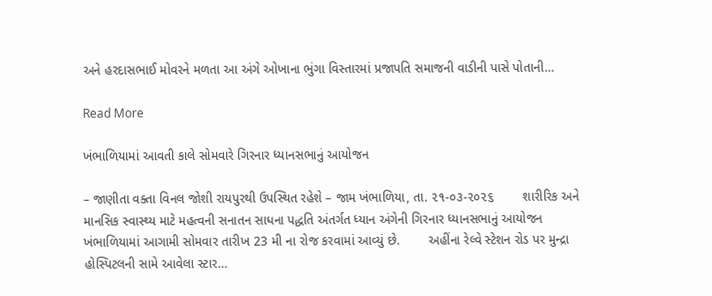અને હરદાસભાઈ મોવરને મળતા આ અંગે ઓખાના ભુંગા વિસ્તારમાં પ્રજાપતિ સમાજની વાડીની પાસે પોતાની…

Read More

ખંભાળિયામાં આવતી કાલે સોમવારે ગિરનાર ધ્યાનસભાનું આયોજન

– જાણીતા વક્તા વિનલ જોશી રાયપુરથી ઉપસ્થિત રહેશે – જામ ખંભાળિયા, તા. ૨૧-૦૩-૨૦૨૬        શારીરિક અને માનસિક સ્વાસ્થ્ય માટે મહત્વની સનાતન સાધના પદ્ધતિ અંતર્ગત ધ્યાન અંગેની ગિરનાર ધ્યાનસભાનું આયોજન ખંભાળિયામાં આગામી સોમવાર તારીખ 23 મી ના રોજ કરવામાં આવ્યું છે.        અહીંના રેલ્વે સ્ટેશન રોડ પર મુન્દ્રા હોસ્પિટલની સામે આવેલા સ્ટાર…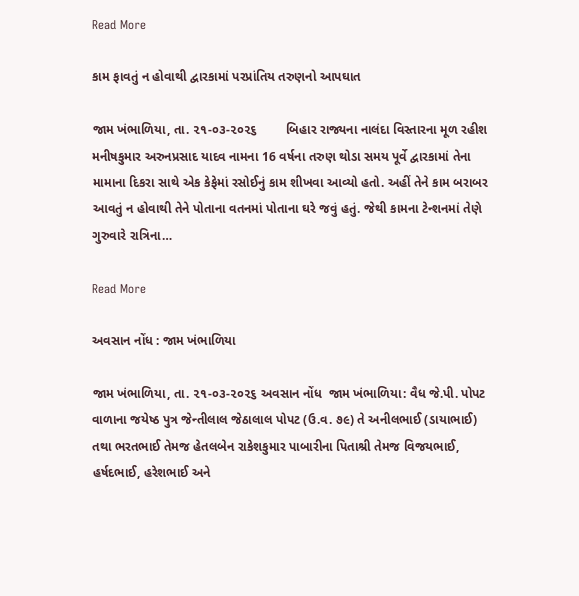Read More

કામ ફાવતું ન હોવાથી દ્વારકામાં પરપ્રાંતિય તરુણનો આપઘાત

જામ ખંભાળિયા, તા. ૨૧-૦૩-૨૦૨૬        બિહાર રાજ્યના નાલંદા વિસ્તારના મૂળ રહીશ મનીષકુમાર અરુનપ્રસાદ યાદવ નામના 16 વર્ષના તરુણ થોડા સમય પૂર્વે દ્વારકામાં તેના મામાના દિકરા સાથે એક કેફેમાં રસોઈનું કામ શીખવા આવ્યો હતો. અહીં તેને કામ બરાબર આવતું ન હોવાથી તેને પોતાના વતનમાં પોતાના ઘરે જવું હતું. જેથી કામના ટેન્શનમાં તેણે ગુરુવારે રાત્રિના…

Read More

અવસાન નોંધ : જામ ખંભાળિયા

જામ ખંભાળિયા, તા. ૨૧-૦૩-૨૦૨૬ અવસાન નોંધ  જામ ખંભાળિયા: વૈધ જે.પી. પોપટ વાળાના જયેષ્ઠ પુત્ર જેન્તીલાલ જેઠાલાલ પોપટ (ઉ.વ. ૭૯) તે અનીલભાઈ (ડાયાભાઈ) તથા ભરતભાઈ તેમજ હેતલબેન રાકેશકુમાર પાબારીના પિતાશ્રી તેમજ વિજયભાઈ, હર્ષદભાઈ, હરેશભાઈ અને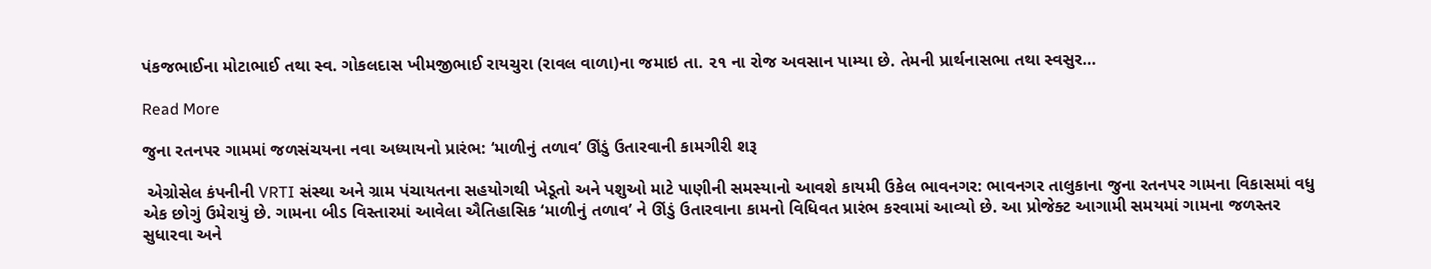પંકજભાઈના મોટાભાઈ તથા સ્વ. ગોકલદાસ ખીમજીભાઈ રાયચુરા (રાવલ વાળા)ના જમાઇ તા. ૨૧ ના રોજ અવસાન પામ્યા છે. તેમની પ્રાર્થનાસભા તથા સ્વસુર…

Read More

જુના રતનપર ગામમાં જળસંચયના નવા અધ્યાયનો પ્રારંભ: ‘માળીનું તળાવ’ ઊંડું ઉતારવાની કામગીરી શરૂ

 એગ્રોસેલ કંપનીની VRTI સંસ્થા અને ગ્રામ પંચાયતના સહયોગથી ખેડૂતો અને પશુઓ માટે પાણીની સમસ્યાનો આવશે કાયમી ઉકેલ ભાવનગર: ભાવનગર તાલુકાના જુના રતનપર ગામના વિકાસમાં વધુ એક છોગું ઉમેરાયું છે. ગામના બીડ વિસ્તારમાં આવેલા ઐતિહાસિક ‘માળીનું તળાવ’ ને ઊંડું ઉતારવાના કામનો વિધિવત પ્રારંભ કરવામાં આવ્યો છે. આ પ્રોજેક્ટ આગામી સમયમાં ગામના જળસ્તર સુધારવા અને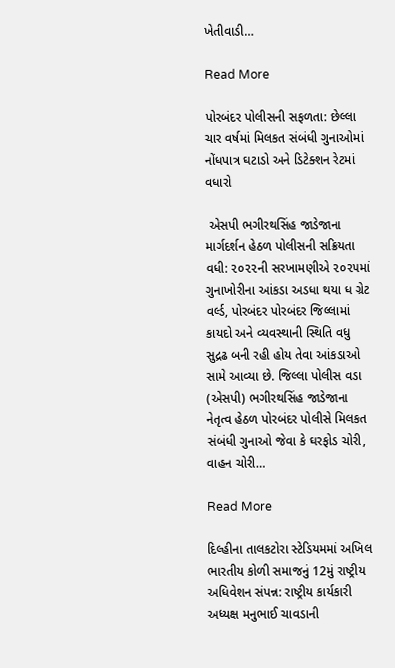ખેતીવાડી…

Read More

પોરબંદર પોલીસની સફળતા: છેલ્લા ચાર વર્ષમાં મિલકત સંબંધી ગુનાઓમાં નોંધપાત્ર ઘટાડો અને ડિટેક્શન રેટમાં વધારો

 એસપી ભગીરથસિંહ જાડેજાના માર્ગદર્શન હેઠળ પોલીસની સક્રિયતા વધી: ૨૦૨૨ની સરખામણીએ ૨૦૨૫માં ગુનાખોરીના આંકડા અડધા થયા ધ ગ્રેટ વર્લ્ડ, પોરબંદર પોરબંદર જિલ્લામાં કાયદો અને વ્યવસ્થાની સ્થિતિ વધુ સુદ્રઢ બની રહી હોય તેવા આંકડાઓ સામે આવ્યા છે. જિલ્લા પોલીસ વડા (એસપી) ભગીરથસિંહ જાડેજાના નેતૃત્વ હેઠળ પોરબંદર પોલીસે મિલકત સંબંધી ગુનાઓ જેવા કે ઘરફોડ ચોરી, વાહન ચોરી…

Read More

દિલ્હીના તાલકટોરા સ્ટેડિયમમાં અખિલ ભારતીય કોળી સમાજનું 12મું રાષ્ટ્રીય અધિવેશન સંપન્ન: રાષ્ટ્રીય કાર્યકારી અધ્યક્ષ મનુભાઈ ચાવડાની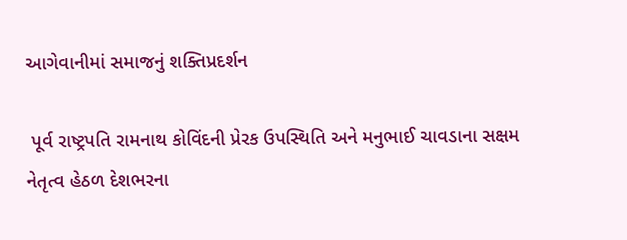આગેવાનીમાં સમાજનું શક્તિપ્રદર્શન

 પૂર્વ રાષ્ટ્રપતિ રામનાથ કોવિંદની પ્રેરક ઉપસ્થિતિ અને મનુભાઈ ચાવડાના સક્ષમ નેતૃત્વ હેઠળ દેશભરના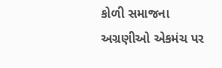કોળી સમાજના અગ્રણીઓ એકમંચ પર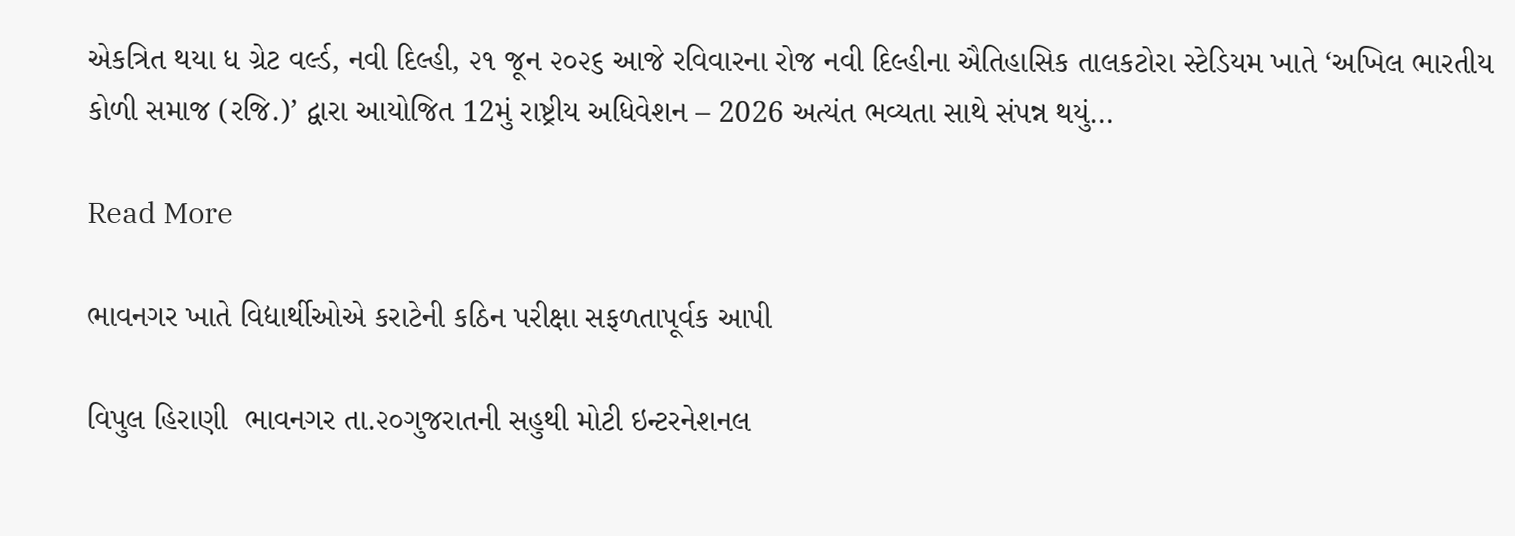એકત્રિત થયા ધ ગ્રેટ વર્લ્ડ, નવી દિલ્હી, ૨૧ જૂન ૨૦૨૬ આજે રવિવારના રોજ નવી દિલ્હીના ઐતિહાસિક તાલકટોરા સ્ટેડિયમ ખાતે ‘અખિલ ભારતીય કોળી સમાજ (રજિ.)’ દ્વારા આયોજિત 12મું રાષ્ટ્રીય અધિવેશન – 2026 અત્યંત ભવ્યતા સાથે સંપન્ન થયું…

Read More

ભાવનગર ખાતે વિદ્યાર્થીઓએ કરાટેની કઠિન પરીક્ષા સફળતાપૂર્વક આપી

વિપુલ હિરાણી  ભાવનગર તા.૨૦ગુજરાતની સહુથી મોટી ઇન્ટરનેશનલ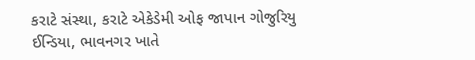કરાટે સંસ્થા, કરાટે એકેડેમી ઓફ જાપાન ગોજુરિયુ ઈન્ડિયા, ભાવનગર ખાતે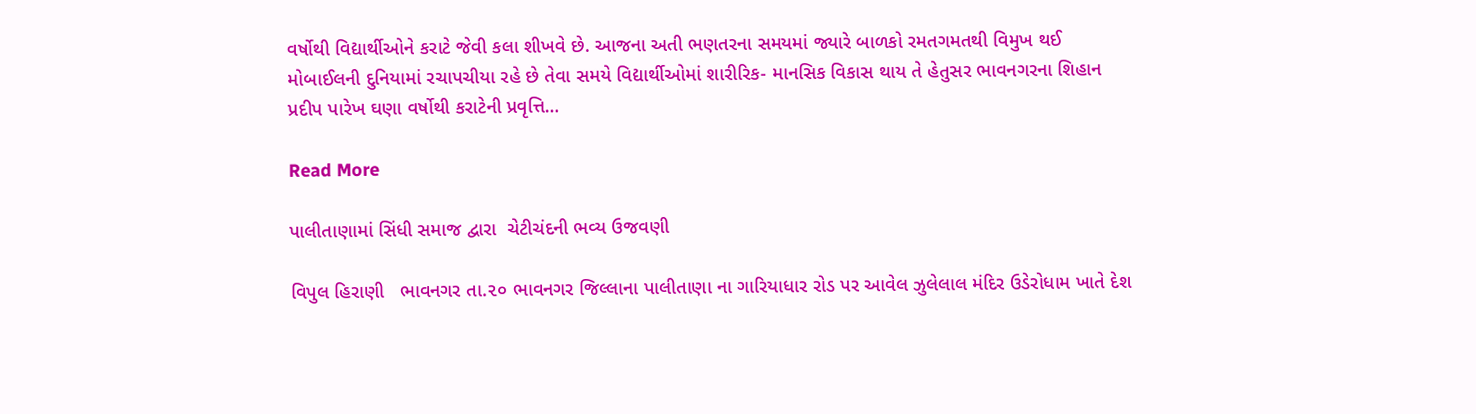વર્ષોથી વિદ્યાર્થીઓને કરાટે જેવી કલા શીખવે છે. આજના અતી ભણતરના સમયમાં જ્યારે બાળકો રમતગમતથી વિમુખ થઈ મોબાઈલની દુનિયામાં રચાપચીયા રહે છે તેવા સમયે વિદ્યાર્થીઓમાં શારીરિક- માનસિક વિકાસ થાય તે હેતુસર ભાવનગરના શિહાન પ્રદીપ પારેખ ઘણા વર્ષોથી કરાટેની પ્રવૃત્તિ…

Read More

પાલીતાણામાં સિંધી સમાજ દ્વારા  ચેટીચંદની ભવ્ય ઉજવણી

વિપુલ હિરાણી   ભાવનગર તા.૨૦ ભાવનગર જિલ્લાના પાલીતાણા ના ગારિયાધાર રોડ પર આવેલ ઝુલેલાલ મંદિર ઉડેરોધામ ખાતે દેશ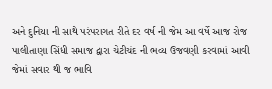અને દુનિયા ની સાથે પરંપરાગત રીતે દર વર્ષ ની જેમ આ વર્ષે આજ રોજ પાલીતાણા સિંધી સમાજ દ્વારા ચેટીચંદ ની ભવ્ય ઉજવણી કરવામાં આવી જેમાં સવાર થી જ ભાવિ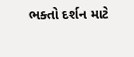ભક્તો દર્શન માટે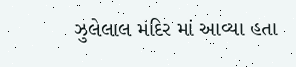ઝુલેલાલ મંદિર માં આવ્યા હતા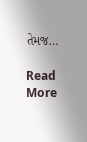તેમજ…

Read More